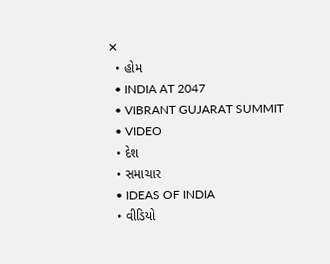✕
  • હોમ
  • INDIA AT 2047
  • VIBRANT GUJARAT SUMMIT
  • VIDEO
  • દેશ
  • સમાચાર
  • IDEAS OF INDIA
  • વીડિયો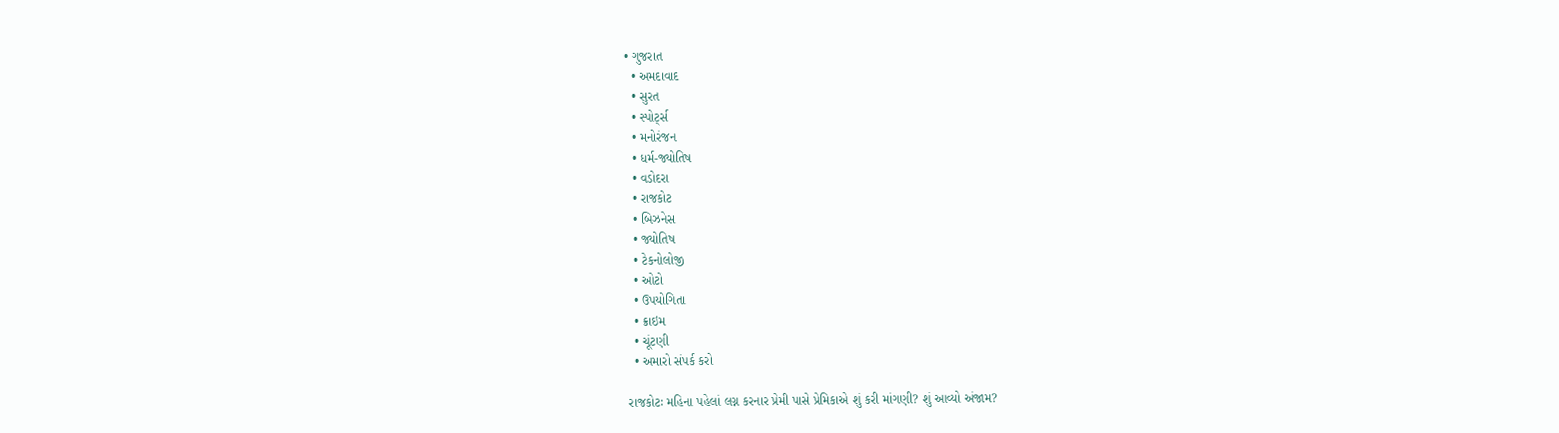• ગુજરાત
  • અમદાવાદ
  • સુરત
  • સ્પોર્ટ્સ
  • મનોરંજન
  • ધર્મ-જ્યોતિષ
  • વડોદરા
  • રાજકોટ
  • બિઝનેસ
  • જ્યોતિષ
  • ટેકનોલોજી
  • ઓટો
  • ઉપયોગિતા
  • ક્રાઇમ
  • ચૂંટણી
  • અમારો સંપર્ક કરો

રાજકોટઃ મહિના પહેલાં લગ્ન કરનાર પ્રેમી પાસે પ્રેમિકાએ શું કરી માંગણી? શું આવ્યો અંજામ?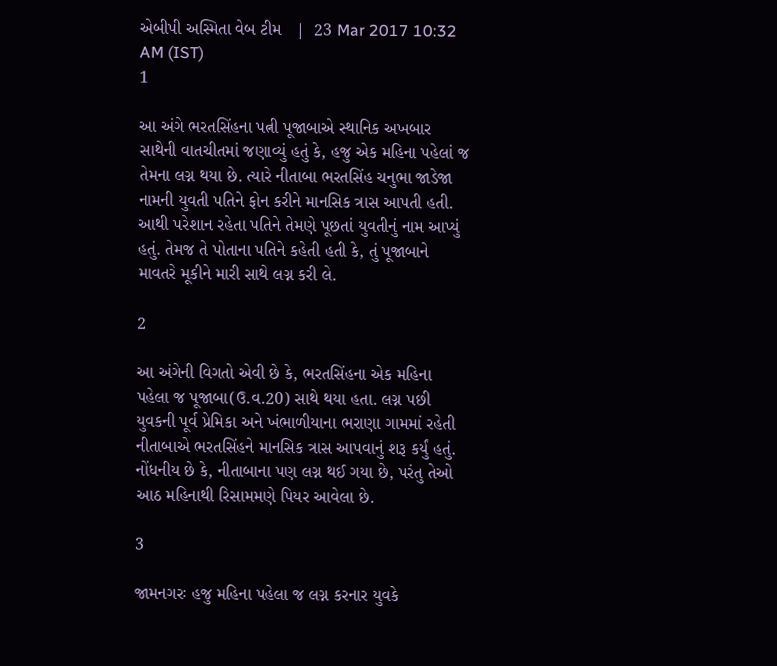એબીપી અસ્મિતા વેબ ટીમ   |  23 Mar 2017 10:32 AM (IST)
1

આ અંગે ભરતસિંહના પત્ની પૂજાબાએ સ્થાનિક અખબાર સાથેની વાતચીતમાં જણાવ્યું હતું કે, હજુ એક મહિના પહેલાં જ તેમના લગ્ન થયા છે. ત્યારે નીતાબા ભરતસિંહ ચનુભા જાડેજા નામની યુવતી પતિને ફોન કરીને માનસિક ત્રાસ આપતી હતી. આથી પરેશાન રહેતા પતિને તેમણે પૂછતાં યુવતીનું નામ આપ્યું હતું. તેમજ તે પોતાના પતિને કહેતી હતી કે, તું પૂજાબાને માવતરે મૂકીને મારી સાથે લગ્ન કરી લે.

2

આ અંગેની વિગતો એવી છે કે, ભરતસિંહના એક મહિના પહેલા જ પૂજાબા(ઉ.વ.20) સાથે થયા હતા. લગ્ન પછી યુવકની પૂર્વ પ્રેમિકા અને ખંભાળીયાના ભરાણા ગામમાં રહેતી નીતાબાએ ભરતસિંહને માનસિક ત્રાસ આપવાનું શરૂ કર્યું હતું. નોંધનીય છે કે, નીતાબાના પણ લગ્ન થઈ ગયા છે, પરંતુ તેઓ આઠ મહિનાથી રિસામમણે પિયર આવેલા છે.

3

જામનગરઃ હજુ મહિના પહેલા જ લગ્ન કરનાર યુવકે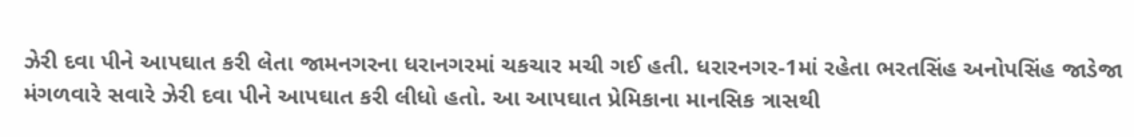ઝેરી દવા પીને આપઘાત કરી લેતા જામનગરના ધરાનગરમાં ચકચાર મચી ગઈ હતી. ધરારનગર-1માં રહેતા ભરતસિંહ અનોપસિંહ જાડેજા મંગળવારે સવારે ઝેરી દવા પીને આપઘાત કરી લીધો હતો. આ આપઘાત પ્રેમિકાના માનસિક ત્રાસથી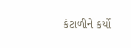કંટાળીને કર્યો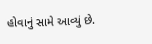હોવાનું સામે આવ્યું છે.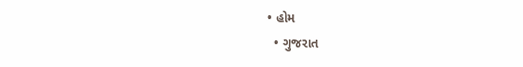• હોમ
  • ગુજરાત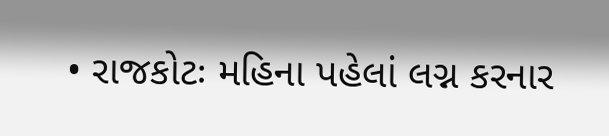• રાજકોટઃ મહિના પહેલાં લગ્ન કરનાર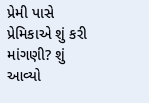પ્રેમી પાસે પ્રેમિકાએ શું કરી માંગણી? શું આવ્યો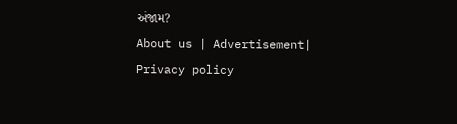અંજામ?
About us | Advertisement| Privacy policy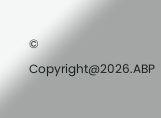© Copyright@2026.ABP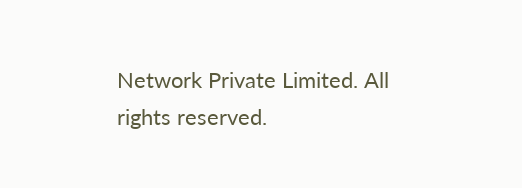Network Private Limited. All rights reserved.